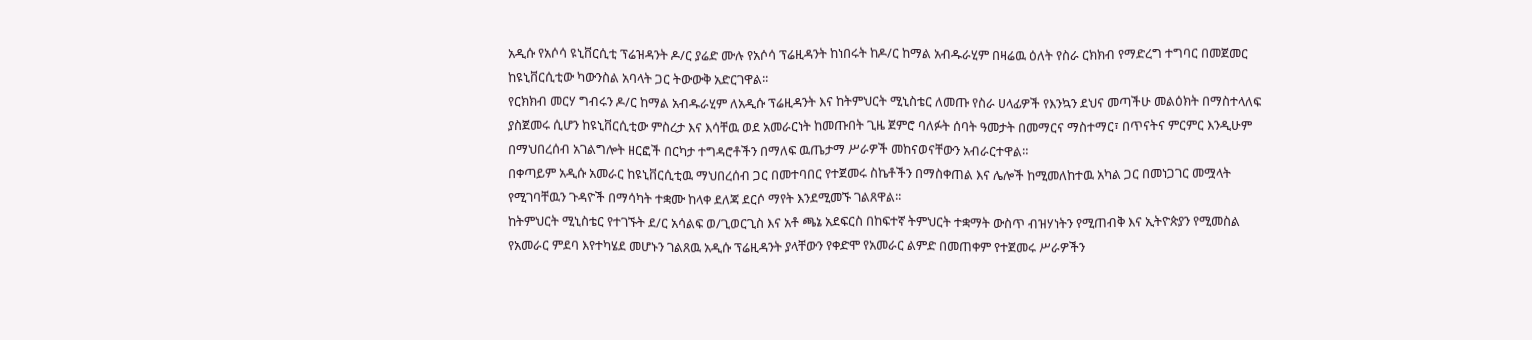አዲሱ የአሶሳ ዩኒቨርሲቲ ፕሬዝዳንት ዶ/ር ያሬድ ሙሉ የአሶሳ ፕሬዚዳንት ከነበሩት ከዶ/ር ከማል አብዱራሂም በዛሬዉ ዕለት የስራ ርክክብ የማድረግ ተግባር በመጀመር ከዩኒቨርሲቲው ካውንስል አባላት ጋር ትውውቅ አድርገዋል፡፡
የርክክብ መርሃ ግብሩን ዶ/ር ከማል አብዱራሂም ለአዲሱ ፕሬዚዳንት እና ከትምህርት ሚኒስቴር ለመጡ የስራ ሀላፊዎች የእንኳን ደህና መጣችሁ መልዕክት በማስተላለፍ ያስጀመሩ ሲሆን ከዩኒቨርሲቲው ምስረታ እና እሳቸዉ ወደ አመራርነት ከመጡበት ጊዜ ጀምሮ ባለፉት ሰባት ዓመታት በመማርና ማስተማር፣ በጥናትና ምርምር እንዲሁም በማህበረሰብ አገልግሎት ዘርፎች በርካታ ተግዳሮቶችን በማለፍ ዉጤታማ ሥራዎች መከናወናቸውን አብራርተዋል።
በቀጣይም አዲሱ አመራር ከዩኒቨርሲቲዉ ማህበረሰብ ጋር በመተባበር የተጀመሩ ስኬቶችን በማስቀጠል እና ሌሎች ከሚመለከተዉ አካል ጋር በመነጋገር መሟላት የሚገባቸዉን ጉዳዮች በማሳካት ተቋሙ ከላቀ ደለጃ ደርሶ ማየት እንደሚመኙ ገልጸዋል፡፡
ከትምህርት ሚኒስቴር የተገኙት ደ/ር አሳልፍ ወ/ጊወርጊስ እና አቶ ጫኔ አደፍርስ በከፍተኛ ትምህርት ተቋማት ውስጥ ብዝሃነትን የሚጠብቅ እና ኢትዮጵያን የሚመስል የአመራር ምደባ እየተካሄደ መሆኑን ገልጸዉ አዲሱ ፕሬዚዳንት ያላቸውን የቀድሞ የአመራር ልምድ በመጠቀም የተጀመሩ ሥራዎችን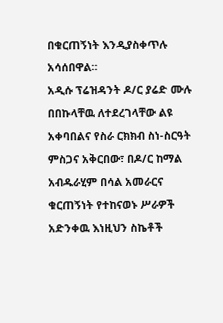በቁርጠኝነት እንዲያስቀጥሉ አሳሰበዋል።
አዲሱ ፕሬዝዳንት ዶ/ር ያሬድ ሙሉ በበኩላቸዉ ለተደረገላቸው ልዩ አቀባበልና የስራ ርክክብ ስነ-ስርዓት ምስጋና አቅርበው፣ በዶ/ር ከማል አብዱራሂም በሳል አመራርና ቁርጠኝነት የተከናወኑ ሥራዎች አድንቀዉ እነዚህን ስኬቶች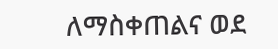ለማስቀጠልና ወደ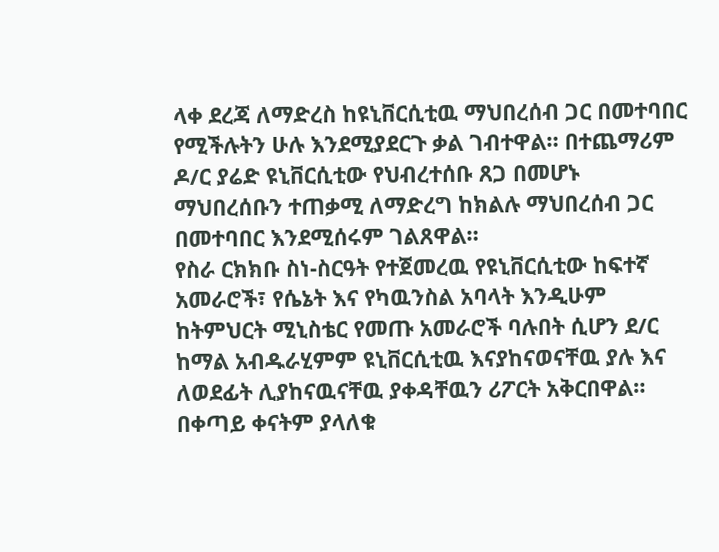ላቀ ደረጃ ለማድረስ ከዩኒቨርሲቲዉ ማህበረሰብ ጋር በመተባበር የሚችሉትን ሁሉ እንደሚያደርጉ ቃል ገብተዋል። በተጨማሪም ዶ/ር ያሬድ ዩኒቨርሲቲው የህብረተሰቡ ጸጋ በመሆኑ ማህበረሰቡን ተጠቃሚ ለማድረግ ከክልሉ ማህበረሰብ ጋር በመተባበር እንደሚሰሩም ገልጸዋል።
የስራ ርክክቡ ስነ-ስርዓት የተጀመረዉ የዩኒቨርሲቲው ከፍተኛ አመራሮች፣ የሴኔት እና የካዉንስል አባላት እንዲሁም ከትምህርት ሚኒስቴር የመጡ አመራሮች ባሉበት ሲሆን ደ/ር ከማል አብዱራሂምም ዩኒቨርሲቲዉ እናያከናወናቸዉ ያሉ እና ለወደፊት ሊያከናዉናቸዉ ያቀዳቸዉን ሪፖርት አቅርበዋል። በቀጣይ ቀናትም ያላለቁ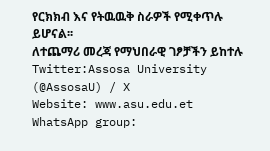የርክክብ እና የትዉዉቅ ስራዎች የሚቀጥሉ ይሆናል፡፡
ለተጨማሪ መረጃ የማህበራዊ ገፆቻችን ይከተሉ
Twitter:Assosa University (@AssosaU) / X
Website: www.asu.edu.et
WhatsApp group: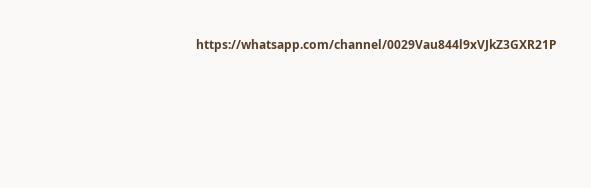https://whatsapp.com/channel/0029Vau844l9xVJkZ3GXR21P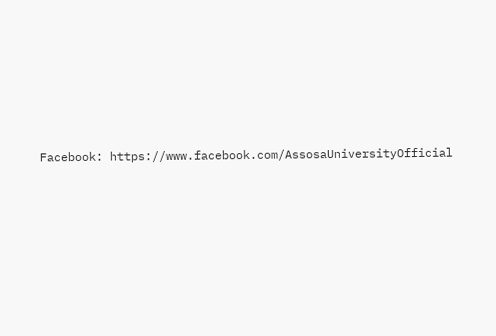Facebook: https://www.facebook.com/AssosaUniversityOfficial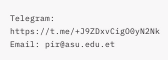Telegram: https://t.me/+J9ZDxvCigO0yN2Nk
Email: pir@asu.edu.et